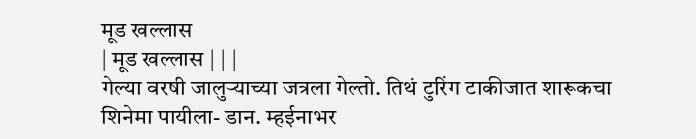मूड खल्लास
| मूड खल्लास | | |
गेल्या वरषी जालुऱ्याच्या जत्रला गेल्तो. तिथं टुरिंग टाकीजात शारूकचा शिनेमा पायीला- डान. म्हईनाभर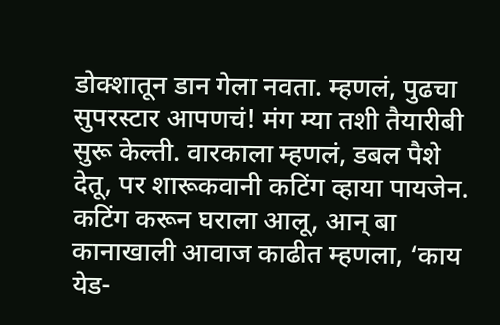डोक्शातून डान गेला नवता. म्हणलं, पुढचा सुपरस्टार आपणचं! मंग म्या तशी तैयारीबी सुरू केल्ती. वारकाला म्हणलं, डबल पैशे देतू, पर शारूकवानी कटिंग व्हाया पायजेन. कटिंग करून घराला आलू, आन् बा कानाखाली आवाज काढीत म्हणला, ‘काय येड-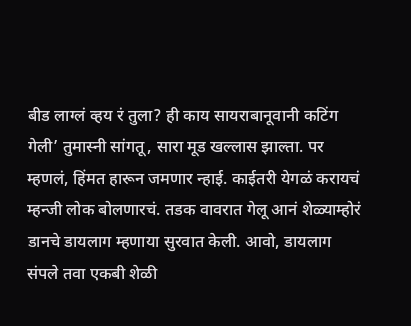बीड लाग्लं व्हय रं तुला? ही काय सायराबानूवानी कटिंग गेली’ तुमास्नी सांगतू, सारा मूड खल्लास झाल्ता. पर म्हणलं, हिंमत हारून जमणार न्हाई. काईतरी येगळं करायचं म्हन्जी लोक बोलणारचं. तडक वावरात गेलू आनं शेळ्याम्होरं डानचे डायलाग म्हणाया सुरवात केली. आवो, डायलाग संपले तवा एकबी शेळी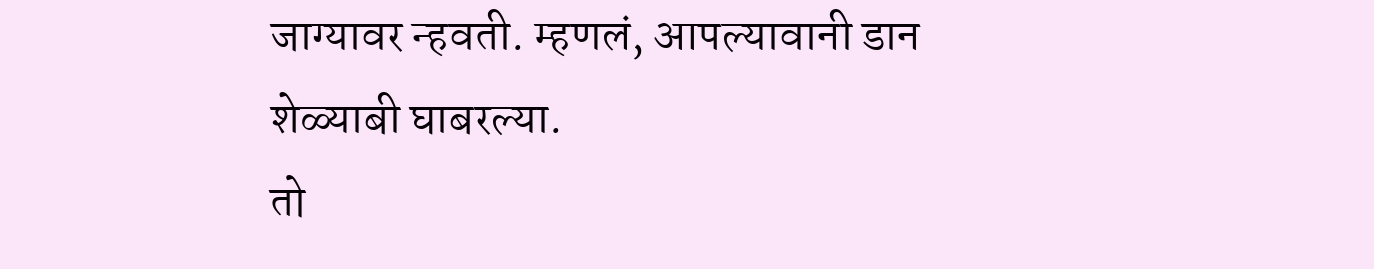जाग्यावर न्हवती. म्हणलं, आपल्यावानी डान शेळ्याबी घाबरल्या.
तो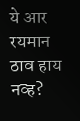ये आर रयमान ठाव हाय नव्ह?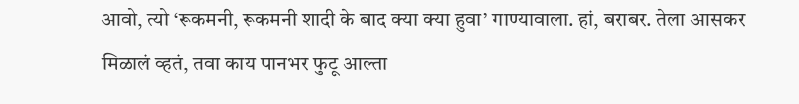आवो, त्यो ‘रूकमनी, रूकमनी शादी के बाद क्या क्या हुवा’ गाण्यावाला. हां, बराबर. तेला आसकर मिळालं व्हतं, तवा काय पानभर फुटू आल्ता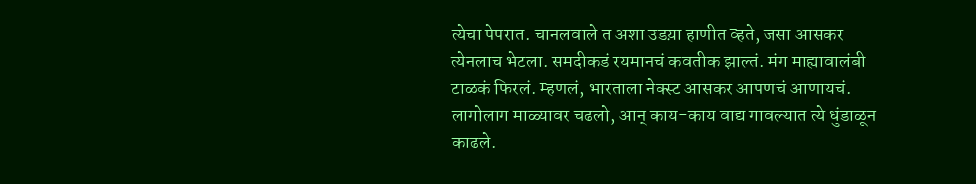त्येचा पेपरात. चानलवाले त अशा उडय़ा हाणीत व्हते, जसा आसकर त्येनलाच भेटला. समदीकडं रयमानचं कवतीक झाल्तं. मंग माह्यावालंबी टाळकं फिरलं. म्हणलं, भारताला नेक्स्ट आसकर आपणचं आणायचं. लागोलाग माळ्यावर चढलो, आन् काय-काय वाद्य गावल्यात त्ये धुंडाळून काढले.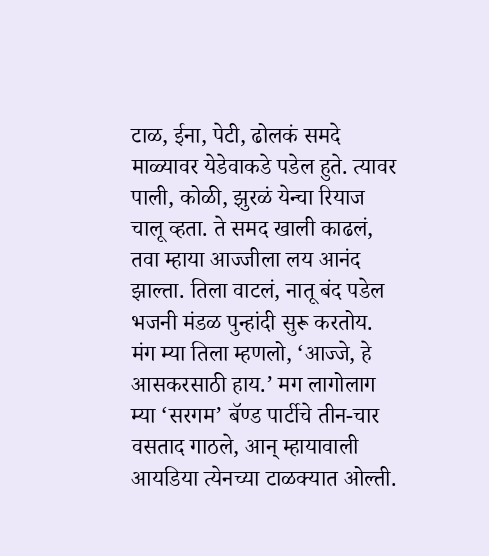टाळ, ईना, पेटी, ढोलकं समदे माळ्यावर येडेवाकडे पडेल हुते. त्यावर पाली, कोळी, झुरळं येन्चा रियाज चालू व्हता. ते समद खाली काढलं, तवा म्हाया आज्जीला लय आनंद झाल्ता. तिला वाटलं, नातू बंद पडेल भजनी मंडळ पुन्हांदी सुरू करतोय. मंग म्या तिला म्हणलो, ‘आज्जे, हे आसकरसाठी हाय.’ मग लागोलाग म्या ‘सरगम’ बॅण्ड पार्टीचे तीन-चार वसताद गाठले, आन् म्हायावाली आयडिया त्येनच्या टाळक्यात ओल्ती.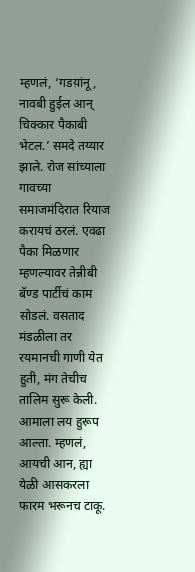म्हणलं, ‘गडय़ांनू, नावबी हुईल आन् चिक्कार पैकाबी भेटल.’ समदे तय्यार झाले. रोज सांच्याला गावच्या समाजमंदिरात रियाज करायचं ठरलं. एवढा पैका मिळणार म्हणल्यावर तेन्नीबी बॅण्ड पार्टीचं काम सोडलं. वसताद मंडळीला तर रयमानची गाणी येत हुती, मंग तेचीच तालिम सुरू केली. आमाला लय हुरूप आल्ता. म्हणलं, आयची आन, ह्या येळी आसकरला फारम भरूनच टाकू.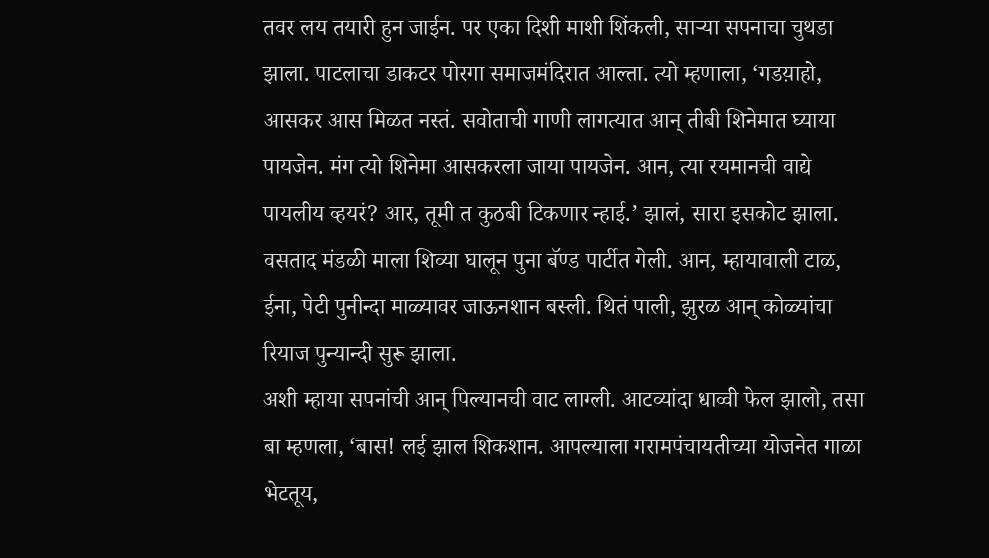तवर लय तयारी हुन जाईन. पर एका दिशी माशी शिंकली, साऱ्या सपनाचा चुथडा झाला. पाटलाचा डाकटर पोरगा समाजमंदिरात आल्ता. त्यो म्हणाला, ‘गडय़ाहो, आसकर आस मिळत नस्तं. सवोताची गाणी लागत्यात आन् तीबी शिनेमात घ्याया पायजेन. मंग त्यो शिनेमा आसकरला जाया पायजेन. आन, त्या रयमानची वाद्ये पायलीय व्हयरं? आर, तूमी त कुठबी टिकणार न्हाई.’ झालं, सारा इसकोट झाला. वसताद मंडळी माला शिव्या घालून पुना बॅण्ड पार्टीत गेली. आन, म्हायावाली टाळ, ईना, पेटी पुनीन्दा माळ्यावर जाऊनशान बस्ली. थितं पाली, झुरळ आन् कोळ्यांचा रियाज पुन्यान्दी सुरू झाला.
अशी म्हाया सपनांची आन् पिल्यानची वाट लाग्ली. आटव्यांदा धाव्वी फेल झालो, तसा बा म्हणला, ‘बास! लई झाल शिकशान. आपल्याला गरामपंचायतीच्या योजनेत गाळा भेटतूय,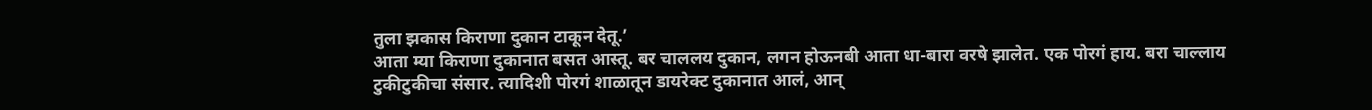तुला झकास किराणा दुकान टाकून देतू.’
आता म्या किराणा दुकानात बसत आस्तू. बर चाललय दुकान, लगन होऊनबी आता धा-बारा वरषे झालेत. एक पोरगं हाय. बरा चाल्लाय टुकीटुकीचा संसार. त्यादिशी पोरगं शाळातून डायरेक्ट दुकानात आलं, आन्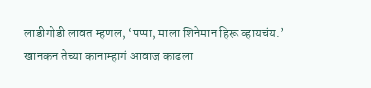लाडीगोडी लावत म्हणल, ‘पप्पा, माला शिनेमान हिरू व्हायचंय.’
खानकन तेच्या कानाम्हागं आवाज काढला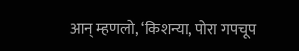आन् म्हणलो, ‘किशन्या, पोरा गपचूप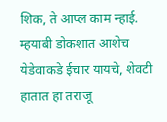शिक, ते आप्ल काम न्हाई. म्हयाबी डोकशात आशेच येडेवाकडे ईचार यायचे, शेवटी हातात हा तराजू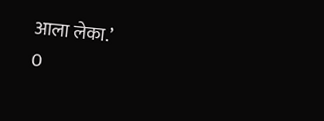आला लेका.’
0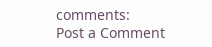comments:
Post a Comment